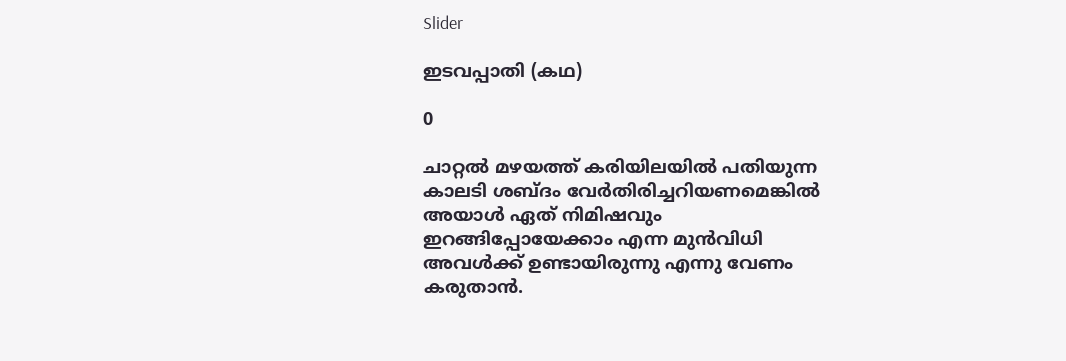Slider

ഇടവപ്പാതി (കഥ)

0

ചാറ്റല്‍ മഴയത്ത് കരിയിലയില്‍ പതിയുന്ന കാലടി ശബ്ദം വേര്‍തിരിച്ചറിയണമെങ്കില്‍ അയാള്‍ ഏത് നിമിഷവും ഇറങ്ങിപ്പോയേക്കാം എന്ന മുന്‍വിധി അവള്‍ക്ക് ഉണ്ടായിരുന്നു എന്നു വേണം കരുതാന്‍.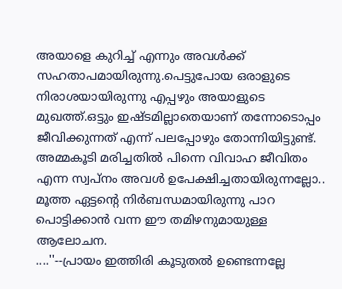അയാളെ കുറിച്ച് എന്നും അവള്‍ക്ക് സഹതാപമായിരുന്നു.പെട്ടുപോയ ഒരാളുടെ നിരാശയായിരുന്നു എപ്പഴും അയാളുടെ മുഖത്ത്.ഒട്ടും ഇഷ്ടമില്ലാതെയാണ് തന്നോടൊപ്പം ജീവിക്കുന്നത് എന്ന് പലപ്പോഴും തോന്നിയിട്ടുണ്ട്.
അമ്മകൂടി മരിച്ചതില്‍ പിന്നെ വിവാഹ ജീവിതം എന്ന സ്വപ്നം അവള്‍ ഉപേക്ഷിച്ചതായിരുന്നല്ലോ..
മൂത്ത ഏട്ടന്‍റെ നിര്‍ബന്ധമായിരുന്നു പാറ പൊട്ടിക്കാന്‍ വന്ന ഈ തമിഴനുമായുള്ള ആലോചന.
....''--പ്രായം ഇത്തിരി കൂടുതല്‍ ഉണ്ടെന്നല്ലേ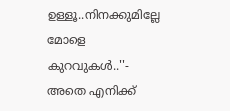ഉള്ളൂ..നിനക്കുമില്ലേ മോളെ കുറവുകള്‍..''-
അതെ എനിക്ക്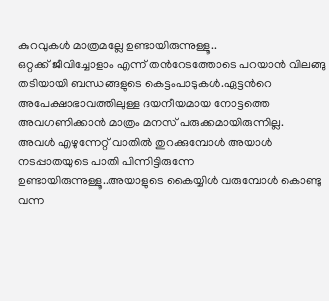കുറവുകള്‍ മാത്രമല്ലേ ഉണ്ടായിരുന്നുള്ളൂ..
ഒറ്റക്ക് ജീവിച്ചോളാം എന്ന് തന്‍റേടത്തോടെ പറയാന്‍ വിലങ്ങു തടിയായി ബന്ധങ്ങളുടെ കെട്ടംപാടുകള്‍.ഏട്ടന്‍റെ അപേക്ഷാഭാവത്തിലുള്ള ദയനീയമായ നോട്ടത്തെ അവഗണിക്കാന്‍ മാത്രം മനസ് പരുക്കമായിരുന്നില്ല.
അവള്‍ എഴുന്നേറ്റ് വാതില്‍ തുറക്കുമ്പോള്‍ അയാള്‍ നടപ്പാതയുടെ പാതി പിന്നിട്ടിരുന്നേ ഉണ്ടായിരുന്നുള്ളൂ..അയാളുടെ കൈയ്യിള്‍ വരുമ്പോള്‍ കൊണ്ടു വന്ന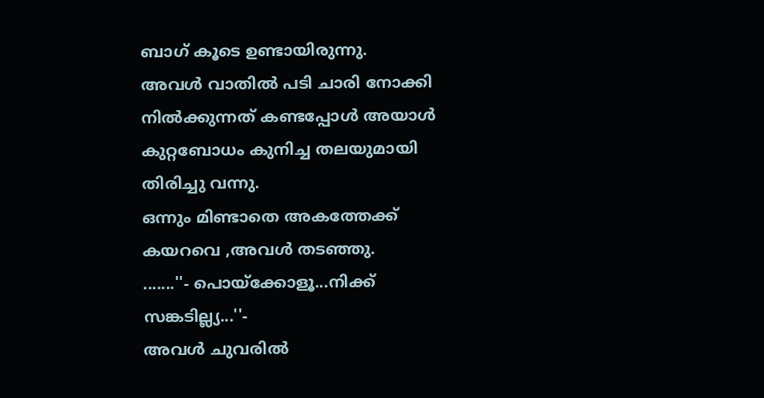ബാഗ് കൂടെ ഉണ്ടായിരുന്നു.
അവള്‍ വാതില്‍ പടി ചാരി നോക്കി നില്‍ക്കുന്നത് കണ്ടപ്പോള്‍ അയാള്‍ കുറ്റബോധം കുനിച്ച തലയുമായി തിരിച്ചു വന്നു.
ഒന്നും മിണ്ടാതെ അകത്തേക്ക് കയറവെ ,അവള്‍ തടഞ്ഞു.
.......''- പൊയ്ക്കോളൂ...നിക്ക് സങ്കടില്ല്യ...''-
അവള്‍ ചുവരില്‍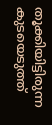തൂക്കിയിട്ടിരുന്ന കുടയെടുത്ത്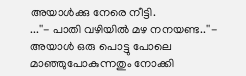അയാള്‍ക്കു നേരെ നീട്ടി.
...''- പാതി വഴിയില്‍ മഴ നനയണ്ട..''-
അയാള്‍ ഒരു പൊട്ടു പോലെ മാഞ്ഞുപോകുന്നതും നോക്കി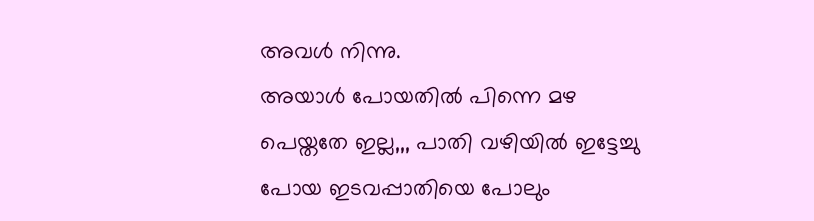അവള്‍ നിന്നു.
അയാള്‍ പോയതില്‍ പിന്നെ മഴ പെയ്തതേ ഇല്ല,,, പാതി വഴിയില്‍ ഇട്ടേച്ചു പോയ ഇടവപ്പാതിയെ പോലും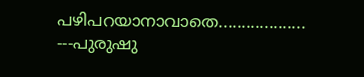പഴിപറയാനാവാതെ...................
---പുരുഷു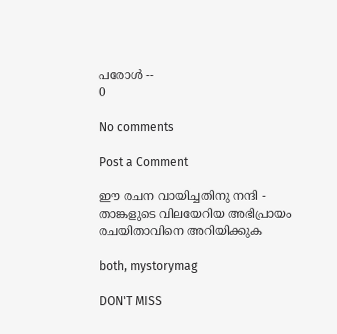പരോള്‍ --
0

No comments

Post a Comment

ഈ രചന വായിച്ചതിനു നന്ദി - താങ്കളുടെ വിലയേറിയ അഭിപ്രായം രചയിതാവിനെ അറിയിക്കുക

both, mystorymag

DON'T MISS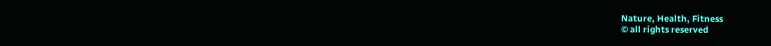Nature, Health, Fitness
© all rights reserved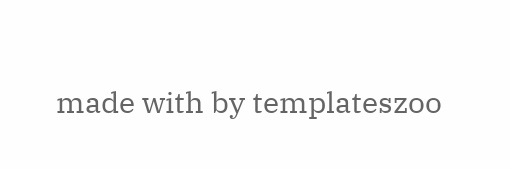made with by templateszoo